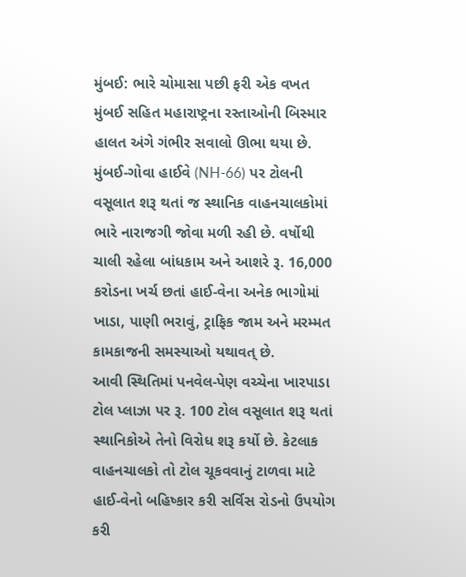મુંબઈ: ભારે ચોમાસા પછી ફરી એક વખત મુંબઈ સહિત મહારાષ્ટ્રના રસ્તાઓની બિસ્માર હાલત અંગે ગંભીર સવાલો ઊભા થયા છે. મુંબઈ-ગોવા હાઈવે (NH-66) પર ટોલની વસૂલાત શરૂ થતાં જ સ્થાનિક વાહનચાલકોમાં ભારે નારાજગી જોવા મળી રહી છે. વર્ષોથી ચાલી રહેલા બાંધકામ અને આશરે રૂ. 16,000 કરોડના ખર્ચ છતાં હાઈ-વેના અનેક ભાગોમાં ખાડા, પાણી ભરાવું, ટ્રાફિક જામ અને મરમ્મત કામકાજની સમસ્યાઓ યથાવત્ છે.
આવી સ્થિતિમાં પનવેલ-પેણ વચ્ચેના ખારપાડા ટોલ પ્લાઝા પર રૂ. 100 ટોલ વસૂલાત શરૂ થતાં સ્થાનિકોએ તેનો વિરોધ શરૂ કર્યો છે. કેટલાક વાહનચાલકો તો ટોલ ચૂકવવાનું ટાળવા માટે હાઈ-વેનો બહિષ્કાર કરી સર્વિસ રોડનો ઉપયોગ કરી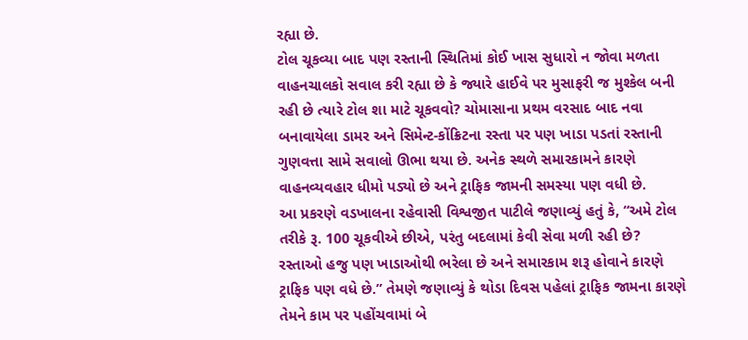રહ્યા છે.
ટોલ ચૂકવ્યા બાદ પણ રસ્તાની સ્થિતિમાં કોઈ ખાસ સુધારો ન જોવા મળતા વાહનચાલકો સવાલ કરી રહ્યા છે કે જ્યારે હાઈવે પર મુસાફરી જ મુશ્કેલ બની રહી છે ત્યારે ટોલ શા માટે ચૂકવવો? ચોમાસાના પ્રથમ વરસાદ બાદ નવા બનાવાયેલા ડામર અને સિમેન્ટ-કોંક્રિટના રસ્તા પર પણ ખાડા પડતાં રસ્તાની ગુણવત્તા સામે સવાલો ઊભા થયા છે. અનેક સ્થળે સમારકામને કારણે વાહનવ્યવહાર ધીમો પડ્યો છે અને ટ્રાફિક જામની સમસ્યા પણ વધી છે.
આ પ્રકરણે વડખાલના રહેવાસી વિશ્વજીત પાટીલે જણાવ્યું હતું કે, “અમે ટોલ તરીકે રૂ. 100 ચૂકવીએ છીએ, પરંતુ બદલામાં કેવી સેવા મળી રહી છે? રસ્તાઓ હજુ પણ ખાડાઓથી ભરેલા છે અને સમારકામ શરૂ હોવાને કારણે ટ્રાફિક પણ વધે છે.” તેમણે જણાવ્યું કે થોડા દિવસ પહેલાં ટ્રાફિક જામના કારણે તેમને કામ પર પહોંચવામાં બે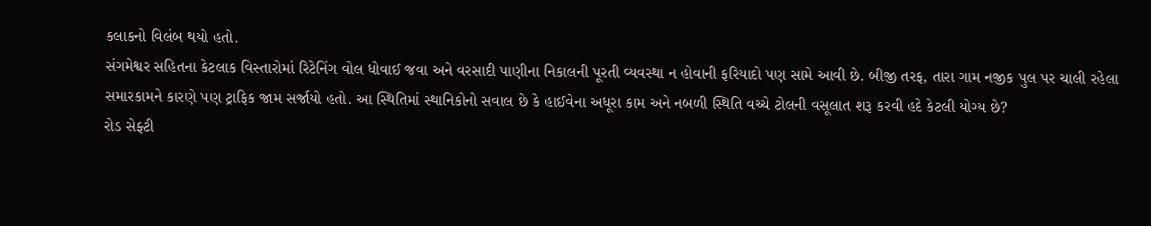કલાકનો વિલંબ થયો હતો.
સંગમેશ્વર સહિતના કેટલાક વિસ્તારોમાં રિટેનિંગ વોલ ધોવાઈ જવા અને વરસાદી પાણીના નિકાલની પૂરતી વ્યવસ્થા ન હોવાની ફરિયાદો પણ સામે આવી છે. બીજી તરફ, તારા ગામ નજીક પુલ પર ચાલી રહેલા સમારકામને કારણે પણ ટ્રાફિક જામ સર્જાયો હતો. આ સ્થિતિમાં સ્થાનિકોનો સવાલ છે કે હાઈવેના અધૂરા કામ અને નબળી સ્થિતિ વચ્ચે ટોલની વસૂલાત શરૂ કરવી હદે કેટલી યોગ્ય છે?
રોડ સેફ્ટી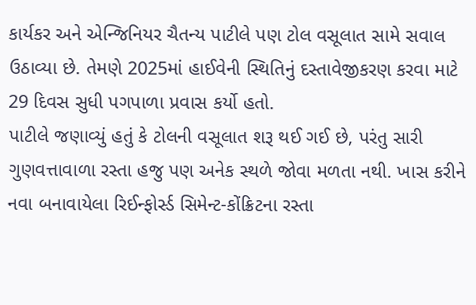કાર્યકર અને એન્જિનિયર ચૈતન્ય પાટીલે પણ ટોલ વસૂલાત સામે સવાલ ઉઠાવ્યા છે. તેમણે 2025માં હાઈવેની સ્થિતિનું દસ્તાવેજીકરણ કરવા માટે 29 દિવસ સુધી પગપાળા પ્રવાસ કર્યો હતો.
પાટીલે જણાવ્યું હતું કે ટોલની વસૂલાત શરૂ થઈ ગઈ છે, પરંતુ સારી ગુણવત્તાવાળા રસ્તા હજુ પણ અનેક સ્થળે જોવા મળતા નથી. ખાસ કરીને નવા બનાવાયેલા રિઈન્ફોર્સ્ડ સિમેન્ટ-કોંક્રિટના રસ્તા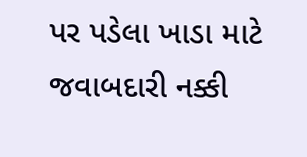પર પડેલા ખાડા માટે જવાબદારી નક્કી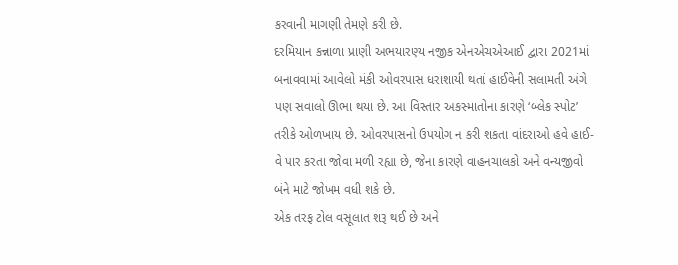કરવાની માગણી તેમણે કરી છે.
દરમિયાન કન્નાળા પ્રાણી અભયારણ્ય નજીક એનએચએઆઈ દ્વારા 2021માં બનાવવામાં આવેલો મંકી ઓવરપાસ ધરાશાયી થતાં હાઈવેની સલામતી અંગે પણ સવાલો ઊભા થયા છે. આ વિસ્તાર અકસ્માતોના કારણે ‘બ્લેક સ્પોટ’ તરીકે ઓળખાય છે. ઓવરપાસનો ઉપયોગ ન કરી શકતા વાંદરાઓ હવે હાઈ-વે પાર કરતા જોવા મળી રહ્યા છે, જેના કારણે વાહનચાલકો અને વન્યજીવો બંને માટે જોખમ વધી શકે છે.
એક તરફ ટોલ વસૂલાત શરૂ થઈ છે અને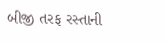બીજી તરફ રસ્તાની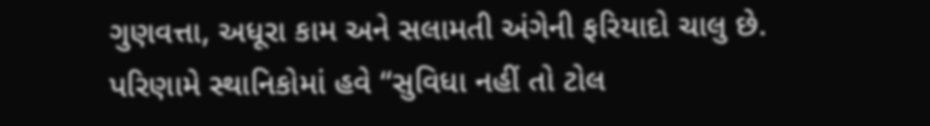ગુણવત્તા, અધૂરા કામ અને સલામતી અંગેની ફરિયાદો ચાલુ છે. પરિણામે સ્થાનિકોમાં હવે “સુવિધા નહીં તો ટોલ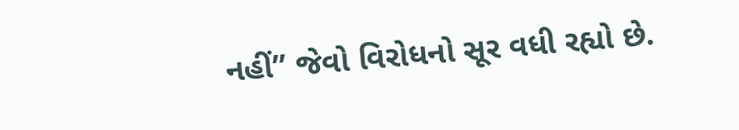નહીં” જેવો વિરોધનો સૂર વધી રહ્યો છે.